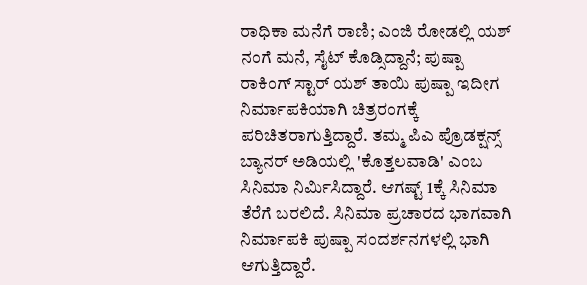ರಾಧಿಕಾ ಮನೆಗೆ ರಾಣಿ; ಎಂಜಿ ರೋಡಲ್ಲಿ ಯಶ್ ನಂಗೆ ಮನೆ, ಸೈಟ್ ಕೊಡ್ಸಿದ್ದಾನೆ; ಪುಷ್ಪಾ
ರಾಕಿಂಗ್ ಸ್ಟಾರ್ ಯಶ್ ತಾಯಿ ಪುಷ್ಪಾ ಇದೀಗ ನಿರ್ಮಾಪಕಿಯಾಗಿ ಚಿತ್ರರಂಗಕ್ಕೆ ಪರಿಚಿತರಾಗುತ್ತಿದ್ದಾರೆ. ತಮ್ಮ ಪಿಎ ಪ್ರೊಡಕ್ಷನ್ಸ್ ಬ್ಯಾನರ್ ಅಡಿಯಲ್ಲಿ 'ಕೊತ್ತಲವಾಡಿ' ಎಂಬ ಸಿನಿಮಾ ನಿರ್ಮಿಸಿದ್ದಾರೆ. ಆಗಷ್ಟ್ 1ಕ್ಕೆ ಸಿನಿಮಾ ತೆರೆಗೆ ಬರಲಿದೆ. ಸಿನಿಮಾ ಪ್ರಚಾರದ ಭಾಗವಾಗಿ ನಿರ್ಮಾಪಕಿ ಪುಷ್ಪಾ ಸಂದರ್ಶನಗಳಲ್ಲಿ ಭಾಗಿ ಆಗುತ್ತಿದ್ದಾರೆ.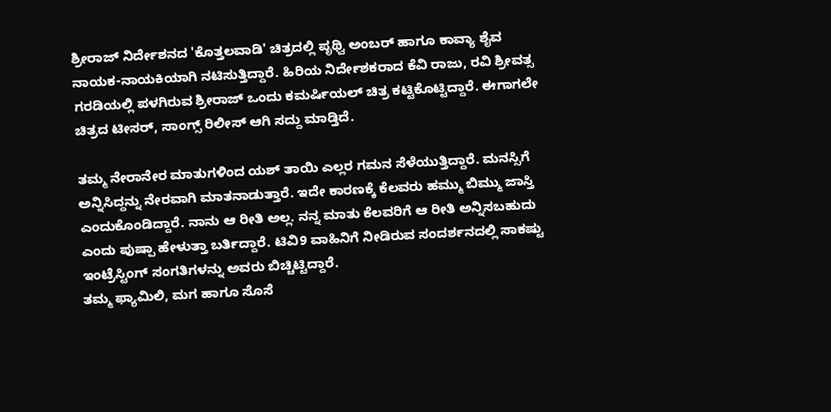ಶ್ರೀರಾಜ್ ನಿರ್ದೇಶನದ 'ಕೊತ್ತಲವಾಡಿ' ಚಿತ್ರದಲ್ಲಿ ಪೃಥ್ವಿ ಅಂಬರ್ ಹಾಗೂ ಕಾವ್ಯಾ ಶೈವ ನಾಯಕ-ನಾಯಕಿಯಾಗಿ ನಟಿಸುತ್ತಿದ್ದಾರೆ. ಹಿರಿಯ ನಿರ್ದೇಶಕರಾದ ಕೆವಿ ರಾಜು, ರವಿ ಶ್ರೀವತ್ಸ ಗರಡಿಯಲ್ಲಿ ಪಳಗಿರುವ ಶ್ರೀರಾಜ್ ಒಂದು ಕಮರ್ಷಿಯಲ್ ಚಿತ್ರ ಕಟ್ಟಿಕೊಟ್ಟಿದ್ದಾರೆ. ಈಗಾಗಲೇ ಚಿತ್ರದ ಟೀಸರ್, ಸಾಂಗ್ಸ್ ರಿಲೀಸ್ ಆಗಿ ಸದ್ದು ಮಾಡ್ತಿದೆ.

ತಮ್ಮ ನೇರಾನೇರ ಮಾತುಗಳಿಂದ ಯಶ್ ತಾಯಿ ಎಲ್ಲರ ಗಮನ ಸೆಳೆಯುತ್ತಿದ್ದಾರೆ. ಮನಸ್ಸಿಗೆ ಅನ್ನಿಸಿದ್ದನ್ನು ನೇರವಾಗಿ ಮಾತನಾಡುತ್ತಾರೆ. ಇದೇ ಕಾರಣಕ್ಕೆ ಕೆಲವರು ಹಮ್ಮು ಬಿಮ್ಮು ಜಾಸ್ತಿ ಎಂದುಕೊಂಡಿದ್ದಾರೆ. ನಾನು ಆ ರೀತಿ ಅಲ್ಲ. ನನ್ನ ಮಾತು ಕೆಲವರಿಗೆ ಆ ರೀತಿ ಅನ್ನಿಸಬಹುದು ಎಂದು ಪುಷ್ಪಾ ಹೇಳುತ್ತಾ ಬರ್ತಿದ್ದಾರೆ. ಟಿವಿ9 ವಾಹಿನಿಗೆ ನೀಡಿರುವ ಸಂದರ್ಶನದಲ್ಲಿ ಸಾಕಷ್ಟು ಇಂಟ್ರೆಸ್ಟಿಂಗ್ ಸಂಗತಿಗಳನ್ನು ಅವರು ಬಿಚ್ಚಿಟ್ಟಿದ್ದಾರೆ.
ತಮ್ಮ ಫ್ಯಾಮಿಲಿ, ಮಗ ಹಾಗೂ ಸೊಸೆ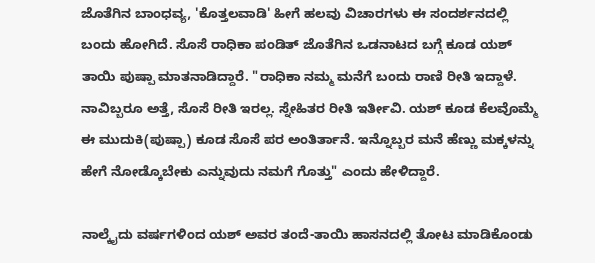ಜೊತೆಗಿನ ಬಾಂಧವ್ಯ, 'ಕೊತ್ತಲವಾಡಿ' ಹೀಗೆ ಹಲವು ವಿಚಾರಗಳು ಈ ಸಂದರ್ಶನದಲ್ಲಿ ಬಂದು ಹೋಗಿದೆ. ಸೊಸೆ ರಾಧಿಕಾ ಪಂಡಿತ್ ಜೊತೆಗಿನ ಒಡನಾಟದ ಬಗ್ಗೆ ಕೂಡ ಯಶ್ ತಾಯಿ ಪುಷ್ಪಾ ಮಾತನಾಡಿದ್ದಾರೆ. "ರಾಧಿಕಾ ನಮ್ಮ ಮನೆಗೆ ಬಂದು ರಾಣಿ ರೀತಿ ಇದ್ದಾಳೆ. ನಾವಿಬ್ಬರೂ ಅತ್ತೆ, ಸೊಸೆ ರೀತಿ ಇರಲ್ಲ. ಸ್ನೇಹಿತರ ರೀತಿ ಇರ್ತೀವಿ. ಯಶ್ ಕೂಡ ಕೆಲವೊಮ್ಮೆ ಈ ಮುದುಕಿ(ಪುಷ್ಪಾ) ಕೂಡ ಸೊಸೆ ಪರ ಅಂತಿರ್ತಾನೆ. ಇನ್ನೊಬ್ಬರ ಮನೆ ಹೆಣ್ಣು ಮಕ್ಕಳನ್ನು ಹೇಗೆ ನೋಡ್ಕೊಬೇಕು ಎನ್ನುವುದು ನಮಗೆ ಗೊತ್ತು" ಎಂದು ಹೇಳಿದ್ದಾರೆ.

ನಾಲ್ಕೈದು ವರ್ಷಗಳಿಂದ ಯಶ್ ಅವರ ತಂದೆ-ತಾಯಿ ಹಾಸನದಲ್ಲಿ ತೋಟ ಮಾಡಿಕೊಂಡು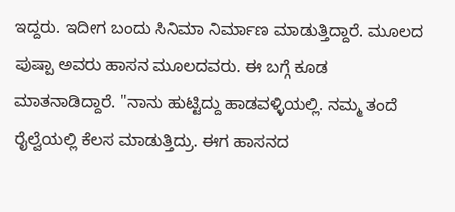ಇದ್ದರು. ಇದೀಗ ಬಂದು ಸಿನಿಮಾ ನಿರ್ಮಾಣ ಮಾಡುತ್ತಿದ್ದಾರೆ. ಮೂಲದ ಪುಷ್ಪಾ ಅವರು ಹಾಸನ ಮೂಲದವರು. ಈ ಬಗ್ಗೆ ಕೂಡ ಮಾತನಾಡಿದ್ದಾರೆ. "ನಾನು ಹುಟ್ಟಿದ್ದು ಹಾಡವಳ್ಳಿಯಲ್ಲಿ. ನಮ್ಮ ತಂದೆ ರೈಲ್ವೆಯಲ್ಲಿ ಕೆಲಸ ಮಾಡುತ್ತಿದ್ರು. ಈಗ ಹಾಸನದ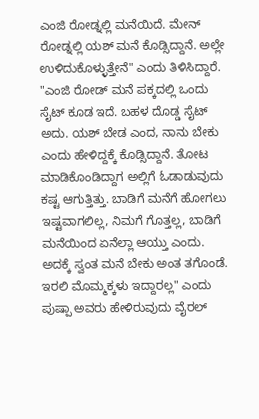ಎಂಜಿ ರೋಡ್ನಲ್ಲಿ ಮನೆಯಿದೆ. ಮೇನ್ ರೋಡ್ನಲ್ಲಿ ಯಶ್ ಮನೆ ಕೊಡ್ಸಿದ್ದಾನೆ. ಅಲ್ಲೇ ಉಳಿದುಕೊಳ್ಳುತ್ತೇನೆ" ಎಂದು ತಿಳಿಸಿದ್ದಾರೆ.
"ಎಂಜಿ ರೋಡ್ ಮನೆ ಪಕ್ಕದಲ್ಲಿ ಒಂದು ಸೈಟ್ ಕೂಡ ಇದೆ. ಬಹಳ ದೊಡ್ಡ ಸೈಟ್ ಅದು. ಯಶ್ ಬೇಡ ಎಂದ, ನಾನು ಬೇಕು ಎಂದು ಹೇಳಿದ್ದಕ್ಕೆ ಕೊಡ್ಸಿದ್ದಾನೆ. ತೋಟ ಮಾಡಿಕೊಂಡಿದ್ದಾಗ ಅಲ್ಲಿಗೆ ಓಡಾಡುವುದು ಕಷ್ಟ ಆಗುತ್ತಿತ್ತು. ಬಾಡಿಗೆ ಮನೆಗೆ ಹೋಗಲು ಇಷ್ಟವಾಗಲಿಲ್ಲ, ನಿಮಗೆ ಗೊತ್ತಲ್ಲ, ಬಾಡಿಗೆ ಮನೆಯಿಂದ ಏನೆಲ್ಲಾ ಆಯ್ತು ಎಂದು. ಅದಕ್ಕೆ ಸ್ವಂತ ಮನೆ ಬೇಕು ಅಂತ ತಗೊಂಡೆ. ಇರಲಿ ಮೊಮ್ಮಕ್ಕಳು ಇದ್ದಾರಲ್ಲ" ಎಂದು ಪುಷ್ಪಾ ಅವರು ಹೇಳಿರುವುದು ವೈರಲ್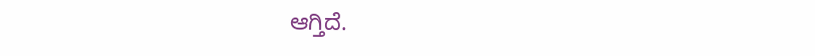ಆಗ್ತಿದೆ.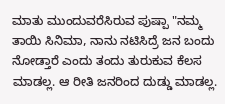ಮಾತು ಮುಂದುವರೆಸಿರುವ ಪುಷ್ಪಾ "ನಮ್ಮ ತಾಯಿ ಸಿನಿಮಾ, ನಾನು ನಟಿಸಿದ್ರೆ ಜನ ಬಂದು ನೋಡ್ತಾರೆ ಎಂದು ತಂದು ತುರುಕುವ ಕೆಲಸ ಮಾಡಲ್ಲ. ಆ ರೀತಿ ಜನರಿಂದ ದುಡ್ಡು ಮಾಡಲ್ಲ.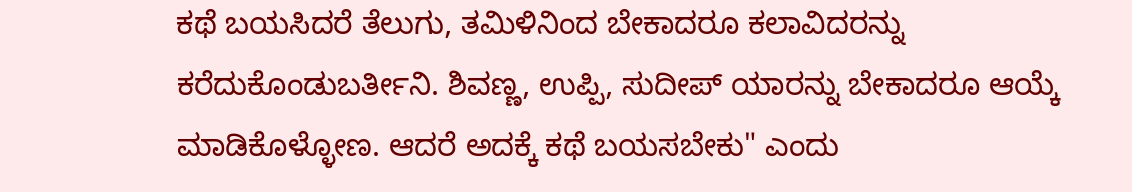ಕಥೆ ಬಯಸಿದರೆ ತೆಲುಗು, ತಮಿಳಿನಿಂದ ಬೇಕಾದರೂ ಕಲಾವಿದರನ್ನು ಕರೆದುಕೊಂಡುಬರ್ತೀನಿ. ಶಿವಣ್ಣ, ಉಪ್ಪಿ, ಸುದೀಪ್ ಯಾರನ್ನು ಬೇಕಾದರೂ ಆಯ್ಕೆ ಮಾಡಿಕೊಳ್ಳೋಣ. ಆದರೆ ಅದಕ್ಕೆ ಕಥೆ ಬಯಸಬೇಕು" ಎಂದು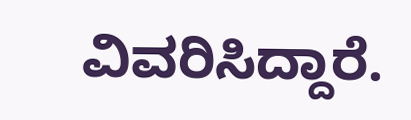ವಿವರಿಸಿದ್ದಾರೆ.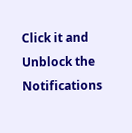Click it and Unblock the Notifications